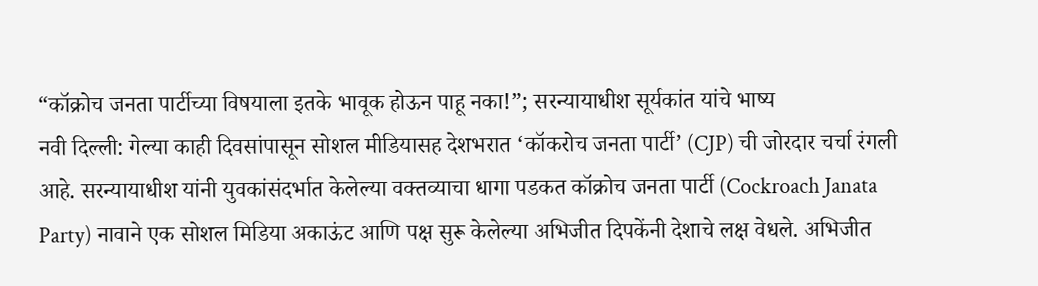“कॉक्रोच जनता पार्टीच्या विषयाला इतके भावूक होऊन पाहू नका!”; सरन्यायाधीश सूर्यकांत यांचे भाष्य
नवी दिल्ली: गेल्या काही दिवसांपासून सोशल मीडियासह देशभरात ‘कॉकरोच जनता पार्टी’ (CJP) ची जोरदार चर्चा रंगली आहे. सरन्यायाधीश यांनी युवकांसंदर्भात केलेल्या वक्तव्याचा धागा पडकत कॉक्रोच जनता पार्टी (Cockroach Janata Party) नावाने एक सोशल मिडिया अकाऊंट आणि पक्ष सुरू केलेल्या अभिजीत दिपकेंनी देशाचे लक्ष वेधले. अभिजीत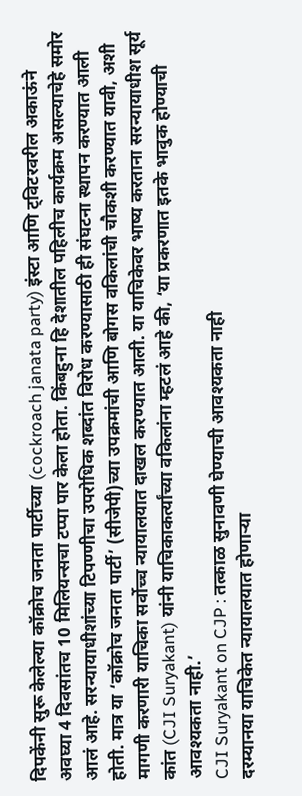दिपकेंनी सुरू केलेल्या कॉक्रोच जनता पार्टीच्या (cockroach janata party) इंस्टा आणि ट्विटरवरील अकाऊंने अवघ्या 4 दिवसांतच 10 मिलियन्सचा टप्पा पार केला होता. किंबहुना हि देशातील पहिलीच कार्यक्रम असल्याचेहे समोर आलं आहे. सरन्यायाधीशांच्या टिपण्णीचा उपरोधिक शब्दांत विरोध करण्यासाठी ही संघटना स्थापन करण्यात आली होती. मात्र या ‘कॉक्रोच जनता पार्टी’ (सीजेपी)च्या उपक्रमांची आणि बोगस वकिलांची चौकशी करण्यात यावी, अशी मागणी करणारी याचिका सर्वोच्च न्यायालयात दाखल करण्यात आली. या याचिकेवर भाष्य करताना सरन्यायाधीश सूर्य कांत (CJI Suryakant) यांनी याचिकाकर्त्यांच्या वकिलांना म्हटलं आहे की, ‘या प्रकरणात इतके भावुक होण्याची आवश्यकता नाही.’
CJI Suryakant on CJP : तत्काळ सुनावणी घेण्याची आवश्यकता नाही
दरम्यानया याचिकेत न्यायालयात होणाऱ्या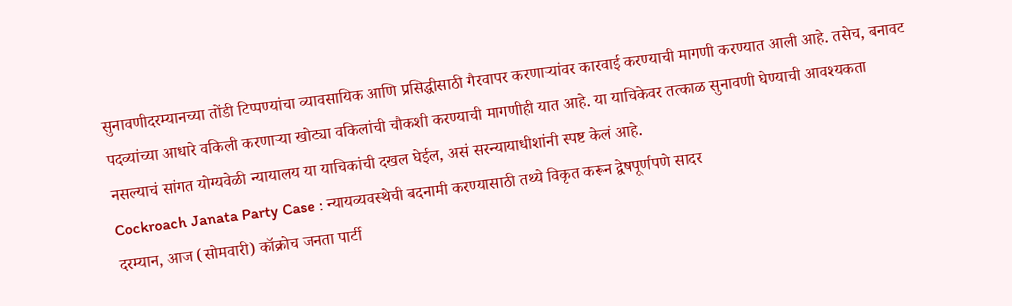सुनावणीदरम्यानच्या तोंडी टिप्पण्यांचा व्यावसायिक आणि प्रसिद्धीसाठी गैरवापर करणाऱ्यांवर कारवाई करण्याची मागणी करण्यात आली आहे. तसेच, बनावट पदव्यांच्या आधारे वकिली करणाऱ्या खोट्या वकिलांची चौकशी करण्याची मागणीही यात आहे. या याचिकेवर तत्काळ सुनावणी घेण्याची आवश्यकता नसल्याचं सांगत योग्यवेळी न्यायालय या याचिकांची दखल घेईल, असं सरन्यायाधीशांनी स्पष्ट केलं आहे.
Cockroach Janata Party Case : न्यायव्यवस्थेची बदनामी करण्यासाठी तथ्ये विकृत करून द्वेषपूर्णपणे सादर
दरम्यान, आज (सोमवारी) कॉक्रोच जनता पार्टी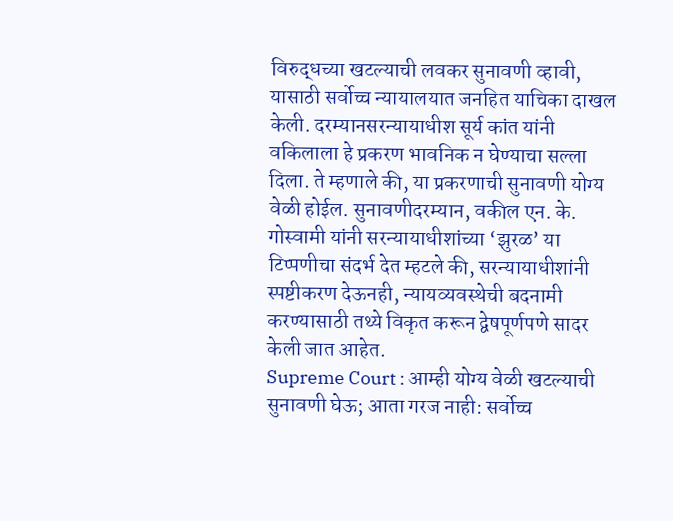विरुद्धच्या खटल्याची लवकर सुनावणी व्हावी, यासाठी सर्वोच्च न्यायालयात जनहित याचिका दाखल केली. दरम्यानसरन्यायाधीश सूर्य कांत यांनी वकिलाला हे प्रकरण भावनिक न घेण्याचा सल्ला दिला. ते म्हणाले की, या प्रकरणाची सुनावणी योग्य वेळी होईल. सुनावणीदरम्यान, वकील एन. के. गोस्वामी यांनी सरन्यायाधीशांच्या ‘झुरळ’ या टिप्पणीचा संदर्भ देत म्हटले की, सरन्यायाधीशांनी स्पष्टीकरण देऊनही, न्यायव्यवस्थेची बदनामी करण्यासाठी तथ्ये विकृत करून द्वेषपूर्णपणे सादर केली जात आहेत.
Supreme Court : आम्ही योग्य वेळी खटल्याची सुनावणी घेऊ; आता गरज नाही: सर्वोच्च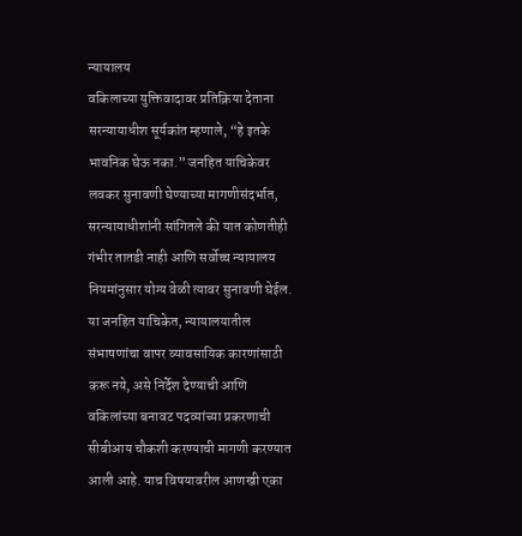न्यायालय
वकिलाच्या युक्तिवादावर प्रतिक्रिया देताना सरन्यायाधीश सूर्यकांत म्हणाले, “हे इतके भावनिक घेऊ नका.” जनहित याचिकेवर लवकर सुनावणी घेण्याच्या मागणीसंदर्भात, सरन्यायाधीशांनी सांगितले की यात कोणतीही गंभीर तातडी नाही आणि सर्वोच्च न्यायालय नियमांनुसार योग्य वेळी त्यावर सुनावणी घेईल. या जनहित याचिकेत, न्यायालयातील संभाषणांचा वापर व्यावसायिक कारणांसाठी करू नये, असे निर्देश देण्याची आणि वकिलांच्या बनावट पदव्यांच्या प्रकरणाची सीबीआय चौकशी करण्याची मागणी करण्यात आली आहे. याच विषयावरील आणखी एका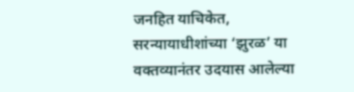जनहित याचिकेत, सरन्यायाधीशांच्या ‘झुरळ’ या वक्तव्यानंतर उदयास आलेल्या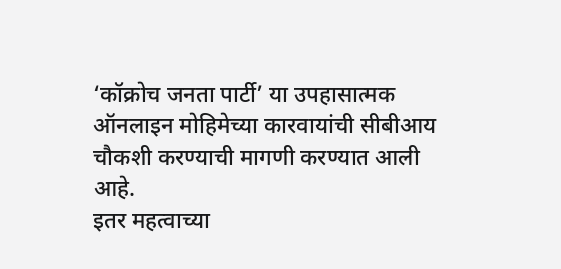‘कॉक्रोच जनता पार्टी’ या उपहासात्मक ऑनलाइन मोहिमेच्या कारवायांची सीबीआय चौकशी करण्याची मागणी करण्यात आली आहे.
इतर महत्वाच्या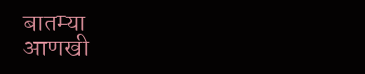बातम्या
आणखी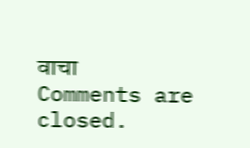वाचा
Comments are closed.